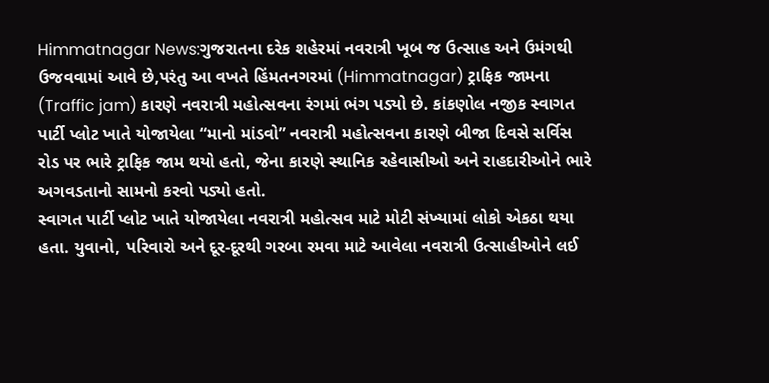Himmatnagar News:ગુજરાતના દરેક શહેરમાં નવરાત્રી ખૂબ જ ઉત્સાહ અને ઉમંગથી ઉજવવામાં આવે છે,પરંતુ આ વખતે હિંમતનગરમાં (Himmatnagar) ટ્રાફિક જામના (Traffic jam) કારણે નવરાત્રી મહોત્સવના રંગમાં ભંગ પડ્યો છે. કાંકણોલ નજીક સ્વાગત પાર્ટી પ્લોટ ખાતે યોજાયેલા “માનો માંડવો” નવરાત્રી મહોત્સવના કારણે બીજા દિવસે સર્વિસ રોડ પર ભારે ટ્રાફિક જામ થયો હતો, જેના કારણે સ્થાનિક રહેવાસીઓ અને રાહદારીઓને ભારે અગવડતાનો સામનો કરવો પડ્યો હતો.
સ્વાગત પાર્ટી પ્લોટ ખાતે યોજાયેલા નવરાત્રી મહોત્સવ માટે મોટી સંખ્યામાં લોકો એકઠા થયા હતા. યુવાનો, પરિવારો અને દૂર-દૂરથી ગરબા રમવા માટે આવેલા નવરાત્રી ઉત્સાહીઓને લઈ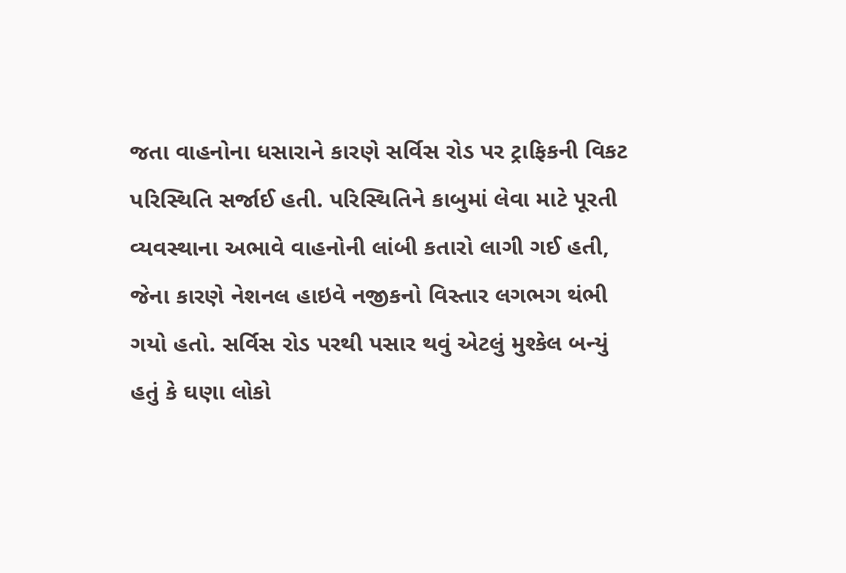જતા વાહનોના ધસારાને કારણે સર્વિસ રોડ પર ટ્રાફિકની વિકટ પરિસ્થિતિ સર્જાઈ હતી. પરિસ્થિતિને કાબુમાં લેવા માટે પૂરતી વ્યવસ્થાના અભાવે વાહનોની લાંબી કતારો લાગી ગઈ હતી, જેના કારણે નેશનલ હાઇવે નજીકનો વિસ્તાર લગભગ થંભી ગયો હતો. સર્વિસ રોડ પરથી પસાર થવું એટલું મુશ્કેલ બન્યું હતું કે ઘણા લોકો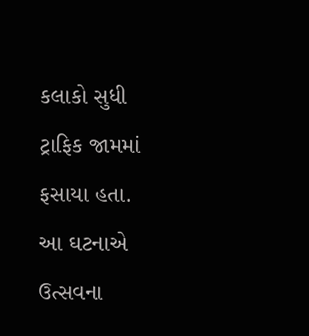કલાકો સુધી ટ્રાફિક જામમાં ફસાયા હતા.
આ ઘટનાએ ઉત્સવના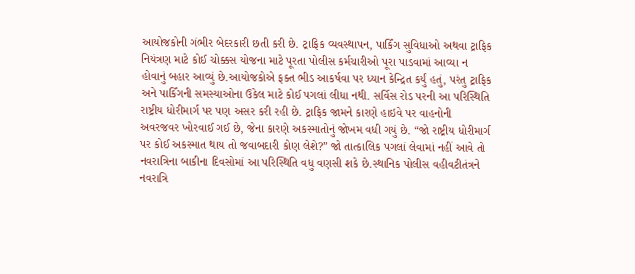આયોજકોની ગંભીર બેદરકારી છતી કરી છે. ટ્રાફિક વ્યવસ્થાપન, પાર્કિંગ સુવિધાઓ અથવા ટ્રાફિક નિયંત્રણ માટે કોઈ ચોક્કસ યોજના માટે પૂરતા પોલીસ કર્મચારીઓ પૂરા પાડવામાં આવ્યા ન હોવાનું બહાર આવ્યું છે.આયોજકોએ ફક્ત ભીડ આકર્ષવા પર ધ્યાન કેન્દ્રિત કર્યું હતું, પરંતુ ટ્રાફિક અને પાર્કિંગની સમસ્યાઓના ઉકેલ માટે કોઈ પગલાં લીધા નથી. સર્વિસ રોડ પરની આ પરિસ્થિતિ રાષ્ટ્રીય ધોરીમાર્ગ પર પણ અસર કરી રહી છે. ટ્રાફિક જામને કારણે હાઇવે પર વાહનોની અવરજવર ખોરવાઈ ગઈ છે, જેના કારણે અકસ્માતોનું જોખમ વધી ગયું છે. “જો રાષ્ટ્રીય ધોરીમાર્ગ પર કોઈ અકસ્માત થાય તો જવાબદારી કોણ લેશે?” જો તાત્કાલિક પગલાં લેવામાં નહીં આવે તો નવરાત્રિના બાકીના દિવસોમાં આ પરિસ્થિતિ વધુ વણસી શકે છે.સ્થાનિક પોલીસ વહીવટીતંત્રને નવરાત્રિ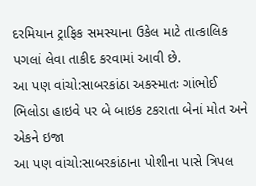દરમિયાન ટ્રાફિક સમસ્યાના ઉકેલ માટે તાત્કાલિક પગલાં લેવા તાકીદ કરવામાં આવી છે.
આ પણ વાંચો:સાબરકાંઠા અકસ્માતઃ ગાંભોઈ ભિલોડા હાઇવે પર બે બાઇક ટકરાતા બેનાં મોત અને એકને ઇજા
આ પણ વાંચો:સાબરકાંઠાના પોશીના પાસે ત્રિપલ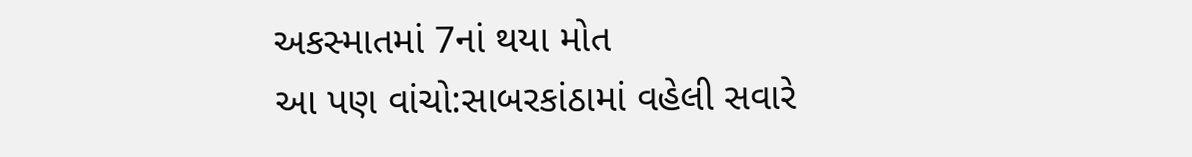અકસ્માતમાં 7નાં થયા મોત
આ પણ વાંચો:સાબરકાંઠામાં વહેલી સવારે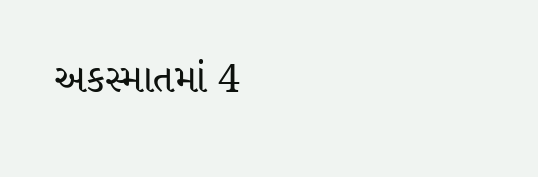અકસ્માતમાં 4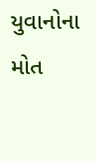યુવાનોના મોત